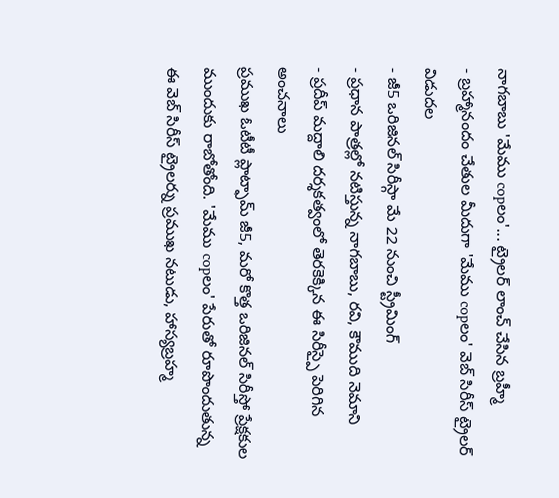నాగబాబు 'మేము copలం'... ట్రైలర్ లాంచ్ చేసిన బ్రహ్మీ
- బ్రహ్మానందం చేతుల మీదుగా 'మేము copలం' వెబ్ సిరీస్ ట్రైలర్ విడుదల
- జీ5 ఒరిజినల్ సిరీస్గా మే 22 నుంచి స్ట్రీమింగ్
- ప్రధాన పాత్రల్లో నటిస్తున్న నాగబాబు, రవి, కౌముది నెమాని
- ప్రదీప్ మద్దాలి దర్శకత్వంలో తెరకెక్కిన ఈ సిరీస్పై పెరిగిన అంచనాలు
ప్రముఖ ఓటీటీ ప్లాట్ఫామ్ జీ5, మరో కొత్త ఒరిజినల్ సిరీస్తో ప్రేక్షకుల ముందుకు రాబోతోంది. 'మేము copలం' పేరుతో రూపొందుతున్న ఈ వెబ్ సిరీస్ ట్రైలర్ను ప్రముఖ నటుడు, హాస్యబ్రహ్మ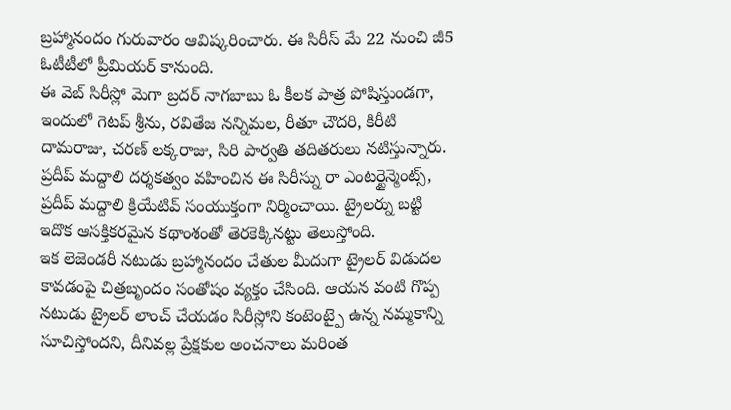బ్రహ్మానందం గురువారం ఆవిష్కరించారు. ఈ సిరీస్ మే 22 నుంచి జీ5 ఓటీటీలో ప్రీమియర్ కానుంది.
ఈ వెబ్ సిరీస్లో మెగా బ్రదర్ నాగబాబు ఓ కీలక పాత్ర పోషిస్తుండగా, ఇందులో గెటప్ శ్రీను, రవితేజ నన్నిమల, రీతూ చౌదరి, కిరీటి దామరాజు, చరణ్ లక్కరాజు, సిరి పార్వతి తదితరులు నటిస్తున్నారు. ప్రదీప్ మద్దాలి దర్శకత్వం వహించిన ఈ సిరీస్ను రా ఎంటర్టైన్మెంట్స్, ప్రదీప్ మద్దాలి క్రియేటివ్ సంయుక్తంగా నిర్మించాయి. ట్రైలర్ను బట్టి ఇదొక ఆసక్తికరమైన కథాంశంతో తెరకెక్కినట్టు తెలుస్తోంది.
ఇక లెజెండరీ నటుడు బ్రహ్మానందం చేతుల మీదుగా ట్రైలర్ విడుదల కావడంపై చిత్రబృందం సంతోషం వ్యక్తం చేసింది. ఆయన వంటి గొప్ప నటుడు ట్రైలర్ లాంచ్ చేయడం సిరీస్లోని కంటెంట్పై ఉన్న నమ్మకాన్ని సూచిస్తోందని, దీనివల్ల ప్రేక్షకుల అంచనాలు మరింత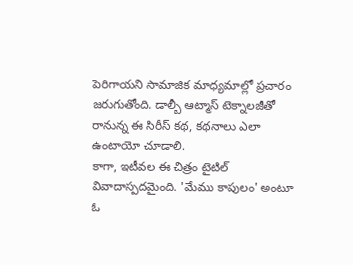పెరిగాయని సామాజిక మాధ్యమాల్లో ప్రచారం జరుగుతోంది. డాల్బీ ఆట్మాస్ టెక్నాలజీతో రానున్న ఈ సిరీస్ కథ, కథనాలు ఎలా ఉంటాయో చూడాలి.
కాగా, ఇటీవల ఈ చిత్రం టైటిల్ వివాదాస్పదమైంది. 'మేము కాపులం' అంటూ ఓ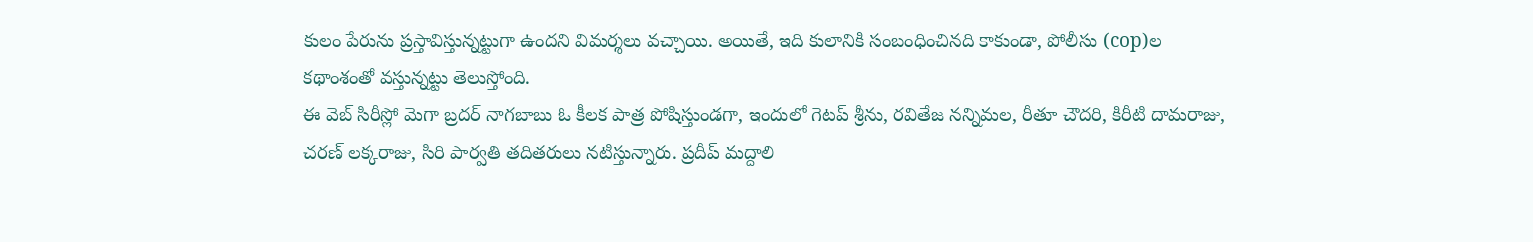కులం పేరును ప్రస్తావిస్తున్నట్టుగా ఉందని విమర్శలు వచ్చాయి. అయితే, ఇది కులానికి సంబంధించినది కాకుండా, పోలీసు (cop)ల కథాంశంతో వస్తున్నట్టు తెలుస్తోంది.
ఈ వెబ్ సిరీస్లో మెగా బ్రదర్ నాగబాబు ఓ కీలక పాత్ర పోషిస్తుండగా, ఇందులో గెటప్ శ్రీను, రవితేజ నన్నిమల, రీతూ చౌదరి, కిరీటి దామరాజు, చరణ్ లక్కరాజు, సిరి పార్వతి తదితరులు నటిస్తున్నారు. ప్రదీప్ మద్దాలి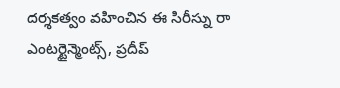దర్శకత్వం వహించిన ఈ సిరీస్ను రా ఎంటర్టైన్మెంట్స్, ప్రదీప్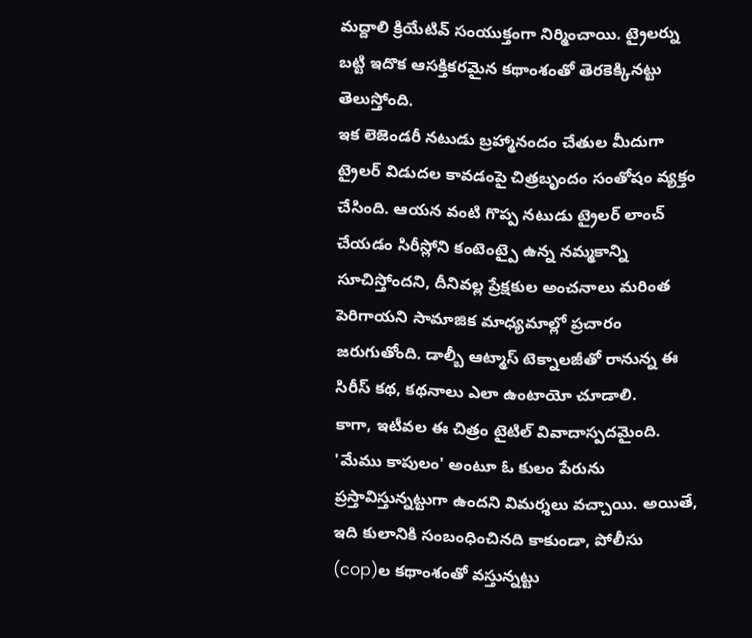మద్దాలి క్రియేటివ్ సంయుక్తంగా నిర్మించాయి. ట్రైలర్ను బట్టి ఇదొక ఆసక్తికరమైన కథాంశంతో తెరకెక్కినట్టు తెలుస్తోంది.
ఇక లెజెండరీ నటుడు బ్రహ్మానందం చేతుల మీదుగా ట్రైలర్ విడుదల కావడంపై చిత్రబృందం సంతోషం వ్యక్తం చేసింది. ఆయన వంటి గొప్ప నటుడు ట్రైలర్ లాంచ్ చేయడం సిరీస్లోని కంటెంట్పై ఉన్న నమ్మకాన్ని సూచిస్తోందని, దీనివల్ల ప్రేక్షకుల అంచనాలు మరింత పెరిగాయని సామాజిక మాధ్యమాల్లో ప్రచారం జరుగుతోంది. డాల్బీ ఆట్మాస్ టెక్నాలజీతో రానున్న ఈ సిరీస్ కథ, కథనాలు ఎలా ఉంటాయో చూడాలి.
కాగా, ఇటీవల ఈ చిత్రం టైటిల్ వివాదాస్పదమైంది. 'మేము కాపులం' అంటూ ఓ కులం పేరును ప్రస్తావిస్తున్నట్టుగా ఉందని విమర్శలు వచ్చాయి. అయితే, ఇది కులానికి సంబంధించినది కాకుండా, పోలీసు (cop)ల కథాంశంతో వస్తున్నట్టు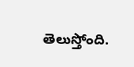తెలుస్తోంది.